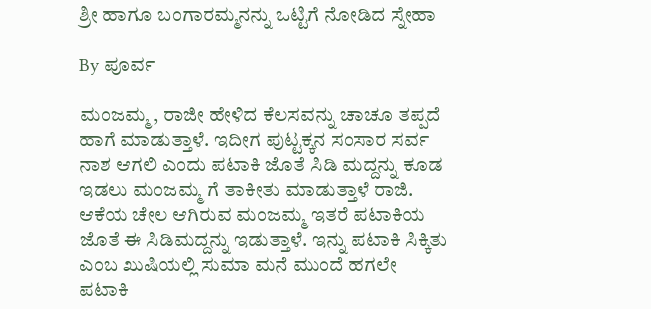ಶ್ರೀ ಹಾಗೂ ಬಂಗಾರಮ್ಮನನ್ನು ಒಟ್ಟಿಗೆ ನೋಡಿದ ಸ್ನೇಹಾ

By ಪೂರ್ವ

ಮಂಜಮ್ಮ, ರಾಜೀ ಹೇಳಿದ ಕೆಲಸವನ್ನು ಚಾಚೂ ತಪ್ಪದೆ ಹಾಗೆ ಮಾಡುತ್ತಾಳೆ. ಇದೀಗ ಪುಟ್ಟಕ್ಕನ ಸಂಸಾರ ಸರ್ವ ನಾಶ ಆಗಲಿ ಎಂದು ಪಟಾಕಿ ಜೊತೆ ಸಿಡಿ ಮದ್ದನ್ನು ಕೂಡ ಇಡಲು ಮಂಜಮ್ಮ ಗೆ ತಾಕೀತು ಮಾಡುತ್ತಾಳೆ ರಾಜಿ. ಆಕೆಯ ಚೇಲ ಆಗಿರುವ ಮಂಜಮ್ಮ ಇತರೆ ಪಟಾಕಿಯ ಜೊತೆ ಈ ಸಿಡಿಮದ್ದನ್ನು ಇಡುತ್ತಾಳೆ. ಇನ್ನು ಪಟಾಕಿ ಸಿಕ್ಕಿತು ಎಂಬ ಖುಷಿಯಲ್ಲಿ ಸುಮಾ ಮನೆ ಮುಂದೆ ಹಗಲೇ ಪಟಾಕಿ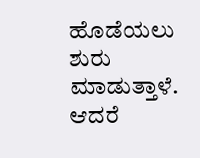ಹೊಡೆಯಲು ಶುರು ಮಾಡುತ್ತಾಳೆ. ಆದರೆ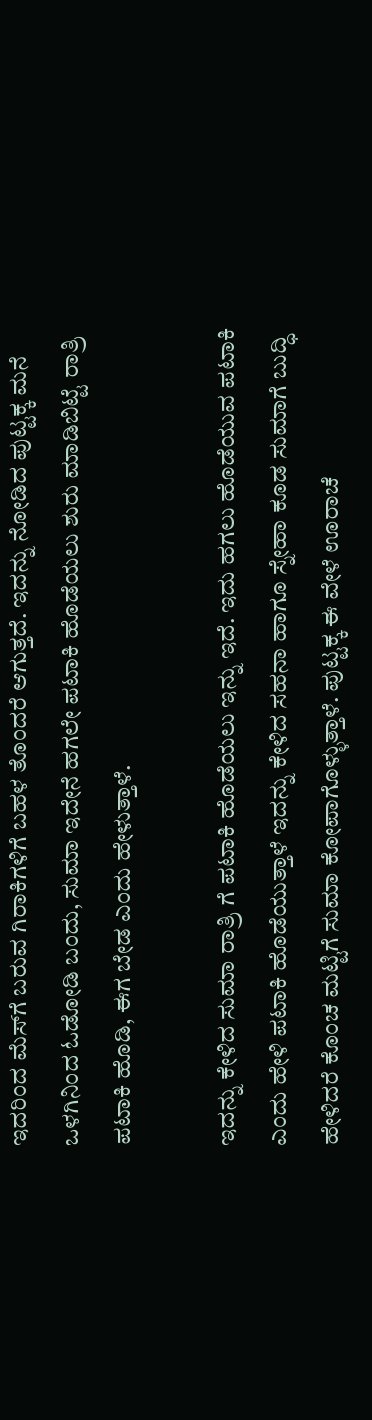ಇದರಿಂದ ಮೆಸ್‌ಗೆ ಬರುವ ಗಿರಾಕಿಗಳಿಗೆ ಬಹಳ ತೊಂದರೆ ಆಗುತ್ತದೆ. ಇದನ್ನು ನೋಡಿದ ಪುಟ್ಟಕ್ಕ ಮನೆ ಒಳಗಿನಿಂದ ಓಡೋಡಿ ಬಂದು, ಸುಮಾ ಇದೇನೆ ಹಗಲೇ ಪಟಾಕಿ ಹೊಡೆಯಲು ಶುರು ಮಾಡಿಬಿಟ್ಟೆ ರಾತ್ರಿ ಪಟಾಕಿ ಹೊಡಿ, ಈಗ ಬೇಡ ಎಂದು ಹೇಳುತ್ತಾಳೆ.

ಇದನ್ನು ಕೇಳಿದ ಸುಮಾ ರಾತ್ರಿ ಗೆ ಪಟಾಕಿ ಹೊಡೆಯಲು ಇನ್ನು ಇದೆ. ಇದು ಹಗಲು ಹೊಡೆಯುವ ಪಟಾಕಿ ಎಂದು ಹೇಳಿ ಪಟಾಕಿ ಹೊಡೆಯುತ್ತಾಳೆ ಇದನ್ನು ಕೇಳಿದ ಸಹನಾ ಹಾಗೂ ಸ್ನೇಹಾ ಕೂಡ ಸುಮಾಗೆ ಬುದ್ಧಿ ಹೇಳಿದರೆ ಕೊಂಚ ಮಟ್ಟಿಗೆ ಸುಮಾ ಕೋಪಾಗೊಳ್ಳುತ್ತಾಳೆ. ಪುಟ್ಟಕ್ಕ ಈ ವೇಳೆ ಊರಾಚೆ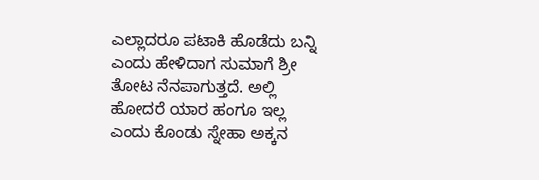ಎಲ್ಲಾದರೂ ಪಟಾಕಿ ಹೊಡೆದು ಬನ್ನಿ ಎಂದು ಹೇಳಿದಾಗ ಸುಮಾಗೆ ಶ್ರೀ ತೋಟ ನೆನಪಾಗುತ್ತದೆ. ಅಲ್ಲಿ ಹೋದರೆ ಯಾರ ಹಂಗೂ ಇಲ್ಲ ಎಂದು ಕೊಂಡು ಸ್ನೇಹಾ ಅಕ್ಕನ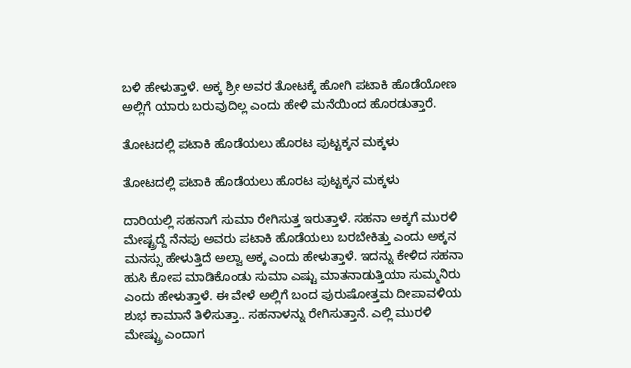ಬಳಿ ಹೇಳುತ್ತಾಳೆ. ಅಕ್ಕ ಶ್ರೀ ಅವರ ತೋಟಕ್ಕೆ ಹೋಗಿ ಪಟಾಕಿ ಹೊಡೆಯೋಣ ಅಲ್ಲಿಗೆ ಯಾರು ಬರುವುದಿಲ್ಲ ಎಂದು ಹೇಳಿ ಮನೆಯಿಂದ ಹೊರಡುತ್ತಾರೆ.

ತೋಟದಲ್ಲಿ ಪಟಾಕಿ ಹೊಡೆಯಲು ಹೊರಟ ಪುಟ್ಟಕ್ಕನ ಮಕ್ಕಳು

ತೋಟದಲ್ಲಿ ಪಟಾಕಿ ಹೊಡೆಯಲು ಹೊರಟ ಪುಟ್ಟಕ್ಕನ ಮಕ್ಕಳು

ದಾರಿಯಲ್ಲಿ ಸಹನಾಗೆ ಸುಮಾ ರೇಗಿಸುತ್ತ ಇರುತ್ತಾಳೆ. ಸಹನಾ ಅಕ್ಕಗೆ ಮುರಳಿ ಮೇಷ್ಟ್ರದ್ದೆ ನೆನಪು ಅವರು ಪಟಾಕಿ ಹೊಡೆಯಲು ಬರಬೇಕಿತ್ತು ಎಂದು ಅಕ್ಕನ ಮನಸ್ಸು ಹೇಳುತ್ತಿದೆ ಅಲ್ವಾ ಅಕ್ಕ ಎಂದು ಹೇಳುತ್ತಾಳೆ. ಇದನ್ನು ಕೇಳಿದ ಸಹನಾ ಹುಸಿ ಕೋಪ ಮಾಡಿಕೊಂಡು ಸುಮಾ ಎಷ್ಟು ಮಾತನಾಡುತ್ತಿಯಾ ಸುಮ್ಮನಿರು ಎಂದು ಹೇಳುತ್ತಾಳೆ. ಈ ವೇಳೆ ಅಲ್ಲಿಗೆ ಬಂದ ಪುರುಷೋತ್ತಮ ದೀಪಾವಳಿಯ ಶುಭ ಕಾಮಾನೆ ತಿಳಿಸುತ್ತಾ.. ಸಹನಾಳನ್ನು ರೇಗಿಸುತ್ತಾನೆ. ಎಲ್ಲಿ ಮುರಳಿ ಮೇಷ್ಟ್ರು ಎಂದಾಗ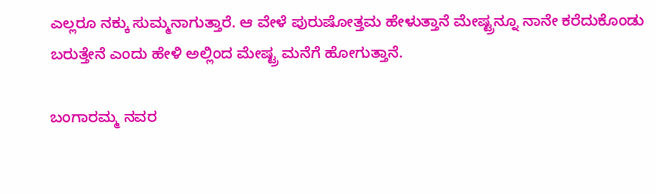ಎಲ್ಲರೂ ನಕ್ಕು ಸುಮ್ಮನಾಗುತ್ತಾರೆ. ಆ ವೇಳೆ ಪುರುಷೋತ್ತಮ ಹೇಳುತ್ತಾನೆ ಮೇಷ್ಟ್ರನ್ನೂ ನಾನೇ ಕರೆದುಕೊಂಡು ಬರುತ್ತೇನೆ ಎಂದು ಹೇಳಿ ಅಲ್ಲಿಂದ ಮೇಷ್ಟ್ರ ಮನೆಗೆ ಹೋಗುತ್ತಾನೆ.

ಬಂಗಾರಮ್ಮ ನವರ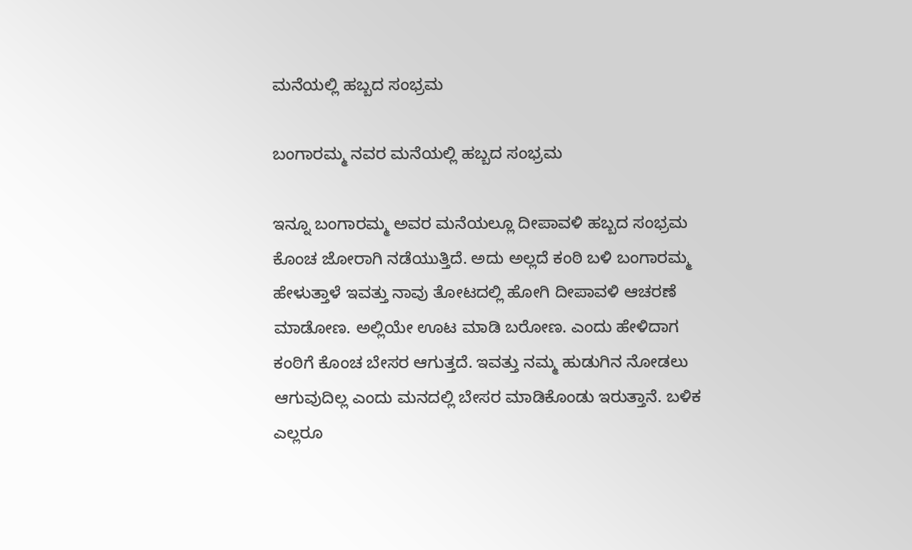ಮನೆಯಲ್ಲಿ ಹಬ್ಬದ ಸಂಭ್ರಮ

ಬಂಗಾರಮ್ಮ ನವರ ಮನೆಯಲ್ಲಿ ಹಬ್ಬದ ಸಂಭ್ರಮ

ಇನ್ನೂ ಬಂಗಾರಮ್ಮ ಅವರ ಮನೆಯಲ್ಲೂ ದೀಪಾವಳಿ ಹಬ್ಬದ ಸಂಭ್ರಮ ಕೊಂಚ ಜೋರಾಗಿ ನಡೆಯುತ್ತಿದೆ. ಅದು ಅಲ್ಲದೆ ಕಂಠಿ ಬಳಿ ಬಂಗಾರಮ್ಮ ಹೇಳುತ್ತಾಳೆ ಇವತ್ತು ನಾವು ತೋಟದಲ್ಲಿ ಹೋಗಿ ದೀಪಾವಳಿ ಆಚರಣೆ ಮಾಡೋಣ. ಅಲ್ಲಿಯೇ ಊಟ ಮಾಡಿ ಬರೋಣ. ಎಂದು ಹೇಳಿದಾಗ ಕಂಠಿಗೆ ಕೊಂಚ ಬೇಸರ ಆಗುತ್ತದೆ. ಇವತ್ತು ನಮ್ಮ ಹುಡುಗಿನ ನೋಡಲು ಆಗುವುದಿಲ್ಲ ಎಂದು ಮನದಲ್ಲಿ ಬೇಸರ ಮಾಡಿಕೊಂಡು ಇರುತ್ತಾನೆ. ಬಳಿಕ ಎಲ್ಲರೂ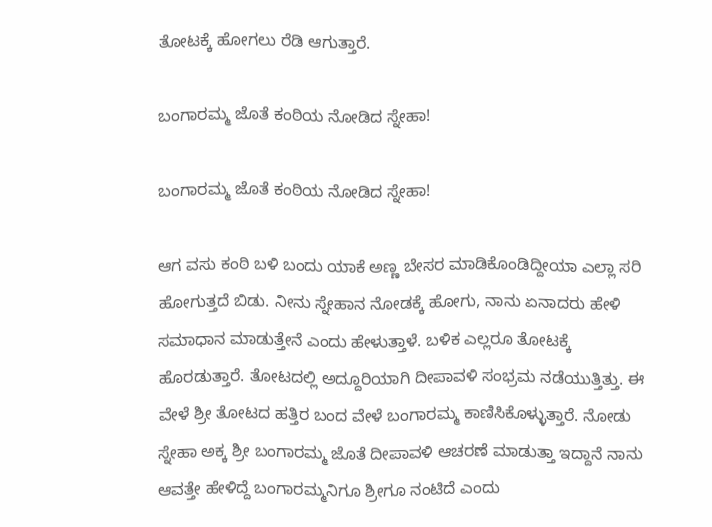ತೋಟಕ್ಕೆ ಹೋಗಲು ರೆಡಿ ಆಗುತ್ತಾರೆ.

ಬಂಗಾರಮ್ಮ ಜೊತೆ ಕಂಠಿಯ ನೋಡಿದ ಸ್ನೇಹಾ!

ಬಂಗಾರಮ್ಮ ಜೊತೆ ಕಂಠಿಯ ನೋಡಿದ ಸ್ನೇಹಾ!

ಆಗ ವಸು ಕಂಠಿ ಬಳಿ ಬಂದು ಯಾಕೆ ಅಣ್ಣ ಬೇಸರ ಮಾಡಿಕೊಂಡಿದ್ದೀಯಾ ಎಲ್ಲಾ ಸರಿ ಹೋಗುತ್ತದೆ ಬಿಡು. ನೀನು ಸ್ನೇಹಾನ ನೋಡಕ್ಕೆ ಹೋಗು, ನಾನು ಏನಾದರು ಹೇಳಿ ಸಮಾಧಾನ ಮಾಡುತ್ತೇನೆ ಎಂದು ಹೇಳುತ್ತಾಳೆ. ಬಳಿಕ ಎಲ್ಲರೂ ತೋಟಕ್ಕೆ ಹೊರಡುತ್ತಾರೆ. ತೋಟದಲ್ಲಿ ಅದ್ದೂರಿಯಾಗಿ ದೀಪಾವಳಿ ಸಂಭ್ರಮ ನಡೆಯುತ್ತಿತ್ತು. ಈ ವೇಳೆ ಶ್ರೀ ತೋಟದ ಹತ್ತಿರ ಬಂದ ವೇಳೆ ಬಂಗಾರಮ್ಮ ಕಾಣಿಸಿಕೊಳ್ಳುತ್ತಾರೆ. ನೋಡು ಸ್ನೇಹಾ ಅಕ್ಕ ಶ್ರೀ ಬಂಗಾರಮ್ಮ ಜೊತೆ ದೀಪಾವಳಿ ಆಚರಣೆ ಮಾಡುತ್ತಾ ಇದ್ದಾನೆ ನಾನು ಆವತ್ತೇ ಹೇಳಿದ್ದೆ ಬಂಗಾರಮ್ಮನಿಗೂ ಶ್ರೀಗೂ ನಂಟಿದೆ ಎಂದು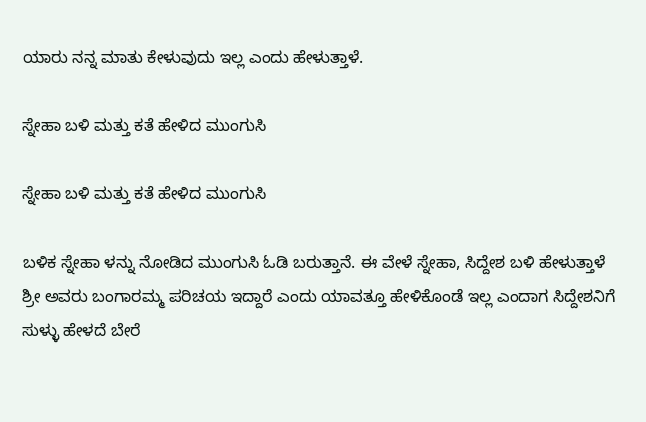ಯಾರು ನನ್ನ ಮಾತು ಕೇಳುವುದು ಇಲ್ಲ ಎಂದು ಹೇಳುತ್ತಾಳೆ.

ಸ್ನೇಹಾ ಬಳಿ ಮತ್ತು ಕತೆ ಹೇಳಿದ ಮುಂಗುಸಿ

ಸ್ನೇಹಾ ಬಳಿ ಮತ್ತು ಕತೆ ಹೇಳಿದ ಮುಂಗುಸಿ

ಬಳಿಕ ಸ್ನೇಹಾ ಳನ್ನು ನೋಡಿದ ಮುಂಗುಸಿ ಓಡಿ ಬರುತ್ತಾನೆ. ಈ ವೇಳೆ ಸ್ನೇಹಾ, ಸಿದ್ದೇಶ ಬಳಿ ಹೇಳುತ್ತಾಳೆ ಶ್ರೀ ಅವರು ಬಂಗಾರಮ್ಮ ಪರಿಚಯ ಇದ್ದಾರೆ ಎಂದು ಯಾವತ್ತೂ ಹೇಳಿಕೊಂಡೆ ಇಲ್ಲ ಎಂದಾಗ ಸಿದ್ದೇಶನಿಗೆ ಸುಳ್ಳು ಹೇಳದೆ ಬೇರೆ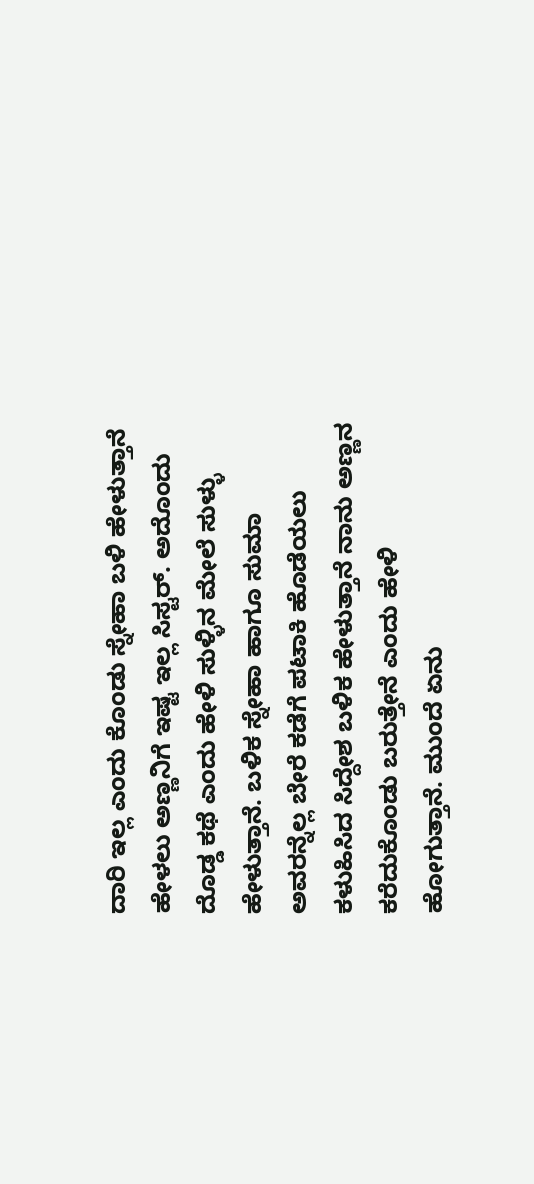ದಾರಿ ಇಲ್ಲ ಎಂದು ಕೊಂಡು ಸ್ನೇಹಾ ಬಳಿ ಹೇಳುತ್ತಾನೆ ಹೇಳಲು ಅಣ್ಣನಿಗೆ ಇಷ್ಟ ಇಲ್ಲ ಸಿಸ್ಟರ್. ಅದೊಂದು ದೊಡ್ಡ ಕಥೆ ಎಂದು ಹೇಳಿ ಸುಳ್ಳಿನ ಮೇಲೆ ಸುಳ್ಳು ಹೇಳುತ್ತಾನೆ. ಬಳಿಕ ಸ್ನೇಹಾ ಹಾಗೂ ಸುಮಾ ಅವರನ್ನೆಲ್ಲ ಬೇರೆ ಕಡೆಗೆ ಪಟಾಕಿ ಹೊಡೆಯಲು ಕಳುಹಿಸಿದ ಸಿದ್ದೇಶ ಬಳಿಕ ಹೇಳುತ್ತಾನೆ ನಾನು ಅಣ್ಣನ ಕರೆದುಕೊಂಡು ಬರುತ್ತೇನೆ ಎಂದು ಹೇಳಿ ಹೋಗುತ್ತಾನೆ. ಮುಂದೆ ಏನು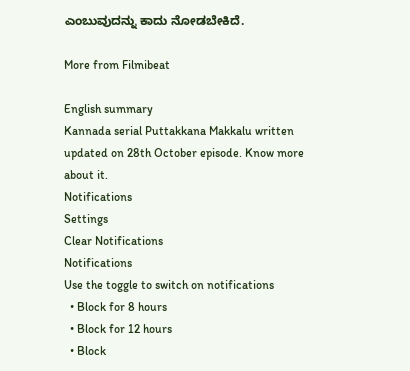ಎಂಬುವುದನ್ನು ಕಾದು ನೋಡಬೇಕಿದೆ.

More from Filmibeat

English summary
Kannada serial Puttakkana Makkalu written updated on 28th October episode. Know more about it.
Notifications
Settings
Clear Notifications
Notifications
Use the toggle to switch on notifications
  • Block for 8 hours
  • Block for 12 hours
  • Block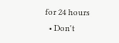for 24 hours
  • Don't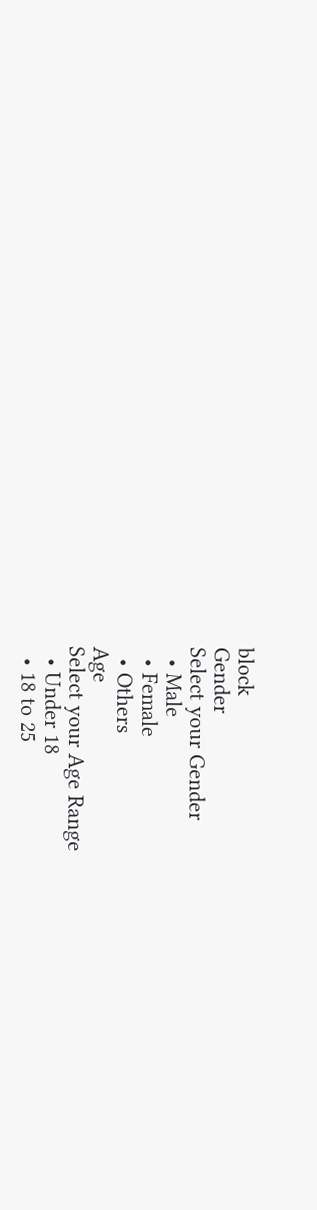block
Gender
Select your Gender
  • Male
  • Female
  • Others
Age
Select your Age Range
  • Under 18
  • 18 to 25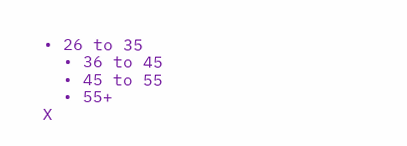• 26 to 35
  • 36 to 45
  • 45 to 55
  • 55+
X